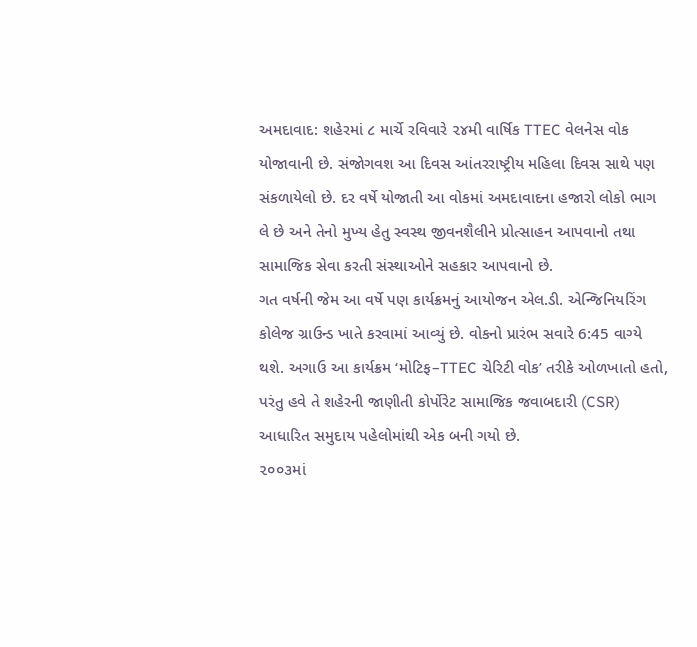અમદાવાદ: શહેરમાં ૮ માર્ચે રવિવારે ૨૪મી વાર્ષિક TTEC વેલનેસ વોક યોજાવાની છે. સંજોગવશ આ દિવસ આંતરરાષ્ટ્રીય મહિલા દિવસ સાથે પણ સંકળાયેલો છે. દર વર્ષે યોજાતી આ વોકમાં અમદાવાદના હજારો લોકો ભાગ લે છે અને તેનો મુખ્ય હેતુ સ્વસ્થ જીવનશૈલીને પ્રોત્સાહન આપવાનો તથા સામાજિક સેવા કરતી સંસ્થાઓને સહકાર આપવાનો છે.
ગત વર્ષની જેમ આ વર્ષે પણ કાર્યક્રમનું આયોજન એલ.ડી. એન્જિનિયરિંગ કોલેજ ગ્રાઉન્ડ ખાતે કરવામાં આવ્યું છે. વોકનો પ્રારંભ સવારે 6:45 વાગ્યે થશે. અગાઉ આ કાર્યક્રમ ‘મોટિફ–TTEC ચેરિટી વોક’ તરીકે ઓળખાતો હતો, પરંતુ હવે તે શહેરની જાણીતી કોર્પોરેટ સામાજિક જવાબદારી (CSR) આધારિત સમુદાય પહેલોમાંથી એક બની ગયો છે.
૨૦૦૩માં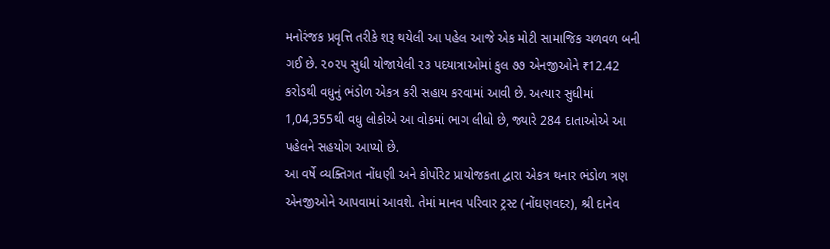મનોરંજક પ્રવૃત્તિ તરીકે શરૂ થયેલી આ પહેલ આજે એક મોટી સામાજિક ચળવળ બની ગઈ છે. ૨૦૨૫ સુધી યોજાયેલી ૨૩ પદયાત્રાઓમાં કુલ ૭૭ એનજીઓને ₹12.42 કરોડથી વધુનું ભંડોળ એકત્ર કરી સહાય કરવામાં આવી છે. અત્યાર સુધીમાં 1,04,355થી વધુ લોકોએ આ વોકમાં ભાગ લીધો છે, જ્યારે 284 દાતાઓએ આ પહેલને સહયોગ આપ્યો છે.
આ વર્ષે વ્યક્તિગત નોંધણી અને કોર્પોરેટ પ્રાયોજકતા દ્વારા એકત્ર થનાર ભંડોળ ત્રણ એનજીઓને આપવામાં આવશે. તેમાં માનવ પરિવાર ટ્રસ્ટ (નોંઘણવદર), શ્રી દાનેવ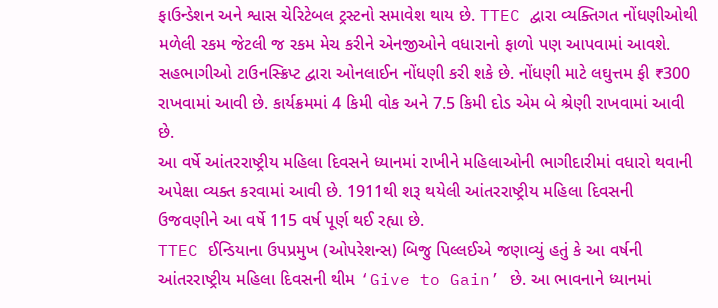ફાઉન્ડેશન અને શ્વાસ ચેરિટેબલ ટ્રસ્ટનો સમાવેશ થાય છે. TTEC દ્વારા વ્યક્તિગત નોંધણીઓથી મળેલી રકમ જેટલી જ રકમ મેચ કરીને એનજીઓને વધારાનો ફાળો પણ આપવામાં આવશે.
સહભાગીઓ ટાઉનસ્ક્રિપ્ટ દ્વારા ઓનલાઈન નોંધણી કરી શકે છે. નોંધણી માટે લઘુત્તમ ફી ₹300 રાખવામાં આવી છે. કાર્યક્રમમાં 4 કિમી વોક અને 7.5 કિમી દોડ એમ બે શ્રેણી રાખવામાં આવી છે.
આ વર્ષે આંતરરાષ્ટ્રીય મહિલા દિવસને ધ્યાનમાં રાખીને મહિલાઓની ભાગીદારીમાં વધારો થવાની અપેક્ષા વ્યક્ત કરવામાં આવી છે. 1911થી શરૂ થયેલી આંતરરાષ્ટ્રીય મહિલા દિવસની ઉજવણીને આ વર્ષે 115 વર્ષ પૂર્ણ થઈ રહ્યા છે.
TTEC ઈન્ડિયાના ઉપપ્રમુખ (ઓપરેશન્સ) બિજુ પિલ્લઈએ જણાવ્યું હતું કે આ વર્ષની આંતરરાષ્ટ્રીય મહિલા દિવસની થીમ ‘Give to Gain’ છે. આ ભાવનાને ધ્યાનમાં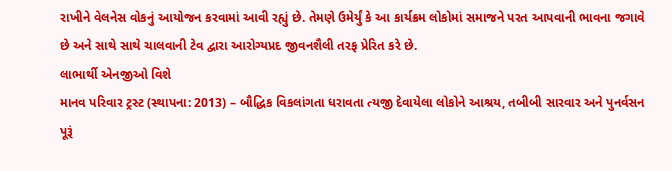રાખીને વેલનેસ વોકનું આયોજન કરવામાં આવી રહ્યું છે. તેમણે ઉમેર્યું કે આ કાર્યક્રમ લોકોમાં સમાજને પરત આપવાની ભાવના જગાવે છે અને સાથે સાથે ચાલવાની ટેવ દ્વારા આરોગ્યપ્રદ જીવનશૈલી તરફ પ્રેરિત કરે છે.
લાભાર્થી એનજીઓ વિશે
માનવ પરિવાર ટ્રસ્ટ (સ્થાપના: 2013) – બૌદ્ધિક વિકલાંગતા ધરાવતા ત્યજી દેવાયેલા લોકોને આશ્રય, તબીબી સારવાર અને પુનર્વસન પૂરૂં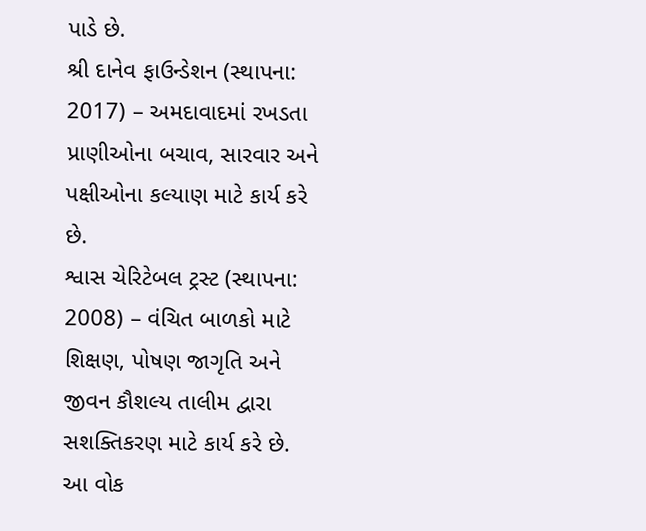પાડે છે.
શ્રી દાનેવ ફાઉન્ડેશન (સ્થાપના: 2017) – અમદાવાદમાં રખડતા પ્રાણીઓના બચાવ, સારવાર અને પક્ષીઓના કલ્યાણ માટે કાર્ય કરે છે.
શ્વાસ ચેરિટેબલ ટ્રસ્ટ (સ્થાપના: 2008) – વંચિત બાળકો માટે શિક્ષણ, પોષણ જાગૃતિ અને જીવન કૌશલ્ય તાલીમ દ્વારા સશક્તિકરણ માટે કાર્ય કરે છે.
આ વોક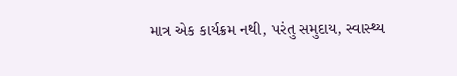માત્ર એક કાર્યક્રમ નથી, પરંતુ સમુદાય, સ્વાસ્થ્ય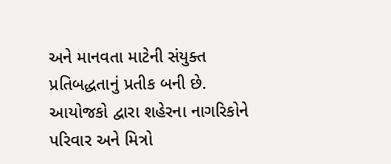અને માનવતા માટેની સંયુક્ત પ્રતિબદ્ધતાનું પ્રતીક બની છે. આયોજકો દ્વારા શહેરના નાગરિકોને પરિવાર અને મિત્રો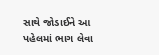સાથે જોડાઈને આ પહેલમાં ભાગ લેવા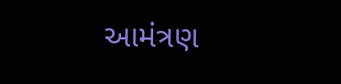આમંત્રણ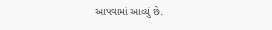આપવામાં આવ્યું છે.